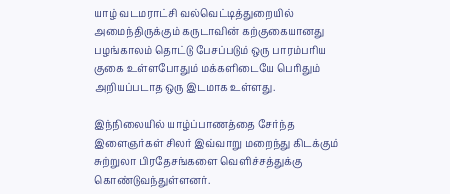யாழ் வடமராட்சி வல்வெட்டித்துறையில் அமைந்திருக்கும் கருடாவின் கற்குகையானது பழங்காலம் தொட்டு பேசப்படும் ஒரு பாரம்பரிய குகை உள்ளபோதும் மக்களிடையே பெரிதும் அறியப்படாத ஒரு இடமாக உள்ளது.

இந்நிலையில் யாழ்ப்பாணத்தை சேர்ந்த இளைஞர்கள் சிலர் இவ்வாறு மறைந்து கிடக்கும் சுற்றுலா பிரதேசங்களை வெளிச்சத்துக்கு கொண்டுவந்துள்ளனர்.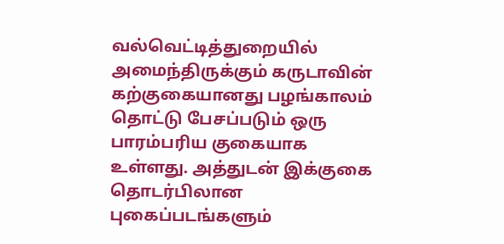வல்வெட்டித்துறையில் அமைந்திருக்கும் கருடாவின் கற்குகையானது பழங்காலம் தொட்டு பேசப்படும் ஒரு பாரம்பரிய குகையாக உள்ளது. அத்துடன் இக்குகை தொடர்பிலான புகைப்படங்களும்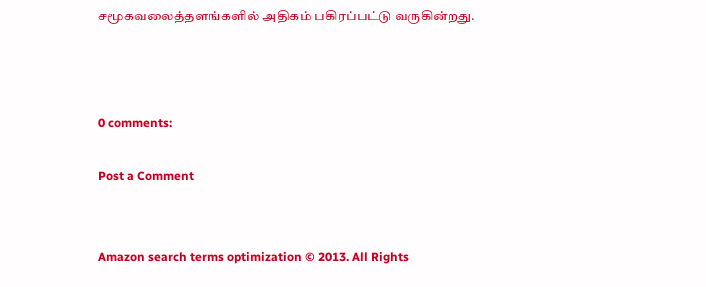சமூகவலைத்தளங்களில் அதிகம் பகிரப்பட்டு வருகின்றது.



0 comments:

Post a Comment


Amazon search terms optimization © 2013. All Rights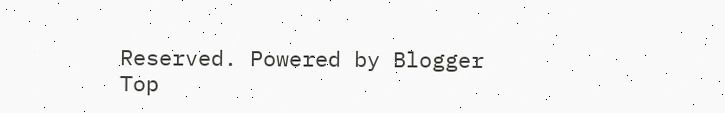Reserved. Powered by Blogger
Top